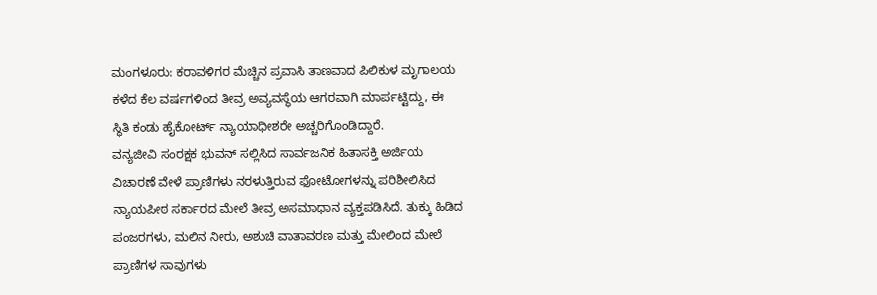ಮಂಗಳೂರು: ಕರಾವಳಿಗರ ಮೆಚ್ಚಿನ ಪ್ರವಾಸಿ ತಾಣವಾದ ಪಿಲಿಕುಳ ಮೃಗಾಲಯ ಕಳೆದ ಕೆಲ ವರ್ಷಗಳಿಂದ ತೀವ್ರ ಅವ್ಯವಸ್ಥೆಯ ಆಗರವಾಗಿ ಮಾರ್ಪಟ್ಟಿದ್ದು, ಈ ಸ್ಥಿತಿ ಕಂಡು ಹೈಕೋರ್ಟ್ ನ್ಯಾಯಾಧೀಶರೇ ಅಚ್ಚರಿಗೊಂಡಿದ್ದಾರೆ.
ವನ್ಯಜೀವಿ ಸಂರಕ್ಷಕ ಭುವನ್ ಸಲ್ಲಿಸಿದ ಸಾರ್ವಜನಿಕ ಹಿತಾಸಕ್ತಿ ಅರ್ಜಿಯ ವಿಚಾರಣೆ ವೇಳೆ ಪ್ರಾಣಿಗಳು ನರಳುತ್ತಿರುವ ಫೋಟೋಗಳನ್ನು ಪರಿಶೀಲಿಸಿದ ನ್ಯಾಯಪೀಠ ಸರ್ಕಾರದ ಮೇಲೆ ತೀವ್ರ ಅಸಮಾಧಾನ ವ್ಯಕ್ತಪಡಿಸಿದೆ. ತುಕ್ಕು ಹಿಡಿದ ಪಂಜರಗಳು, ಮಲಿನ ನೀರು, ಅಶುಚಿ ವಾತಾವರಣ ಮತ್ತು ಮೇಲಿಂದ ಮೇಲೆ ಪ್ರಾಣಿಗಳ ಸಾವುಗಳು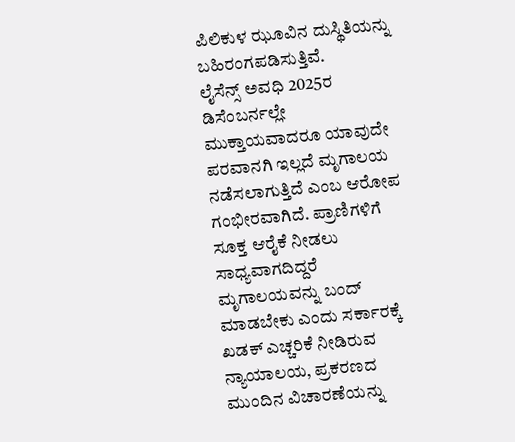ಪಿಲಿಕುಳ ಝೂವಿನ ದುಸ್ಥಿತಿಯನ್ನು ಬಹಿರಂಗಪಡಿಸುತ್ತಿವೆ.
ಲೈಸೆನ್ಸ್ ಅವಧಿ 2025ರ ಡಿಸೆಂಬರ್ನಲ್ಲೇ ಮುಕ್ತಾಯವಾದರೂ ಯಾವುದೇ ಪರವಾನಗಿ ಇಲ್ಲದೆ ಮೃಗಾಲಯ ನಡೆಸಲಾಗುತ್ತಿದೆ ಎಂಬ ಆರೋಪ ಗಂಭೀರವಾಗಿದೆ. ಪ್ರಾಣಿಗಳಿಗೆ ಸೂಕ್ತ ಆರೈಕೆ ನೀಡಲು ಸಾಧ್ಯವಾಗದಿದ್ದರೆ ಮೃಗಾಲಯವನ್ನು ಬಂದ್ ಮಾಡಬೇಕು ಎಂದು ಸರ್ಕಾರಕ್ಕೆ ಖಡಕ್ ಎಚ್ಚರಿಕೆ ನೀಡಿರುವ ನ್ಯಾಯಾಲಯ, ಪ್ರಕರಣದ ಮುಂದಿನ ವಿಚಾರಣೆಯನ್ನು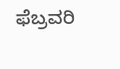ಫೆಬ್ರವರಿ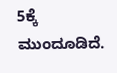5ಕ್ಕೆ ಮುಂದೂಡಿದೆ.